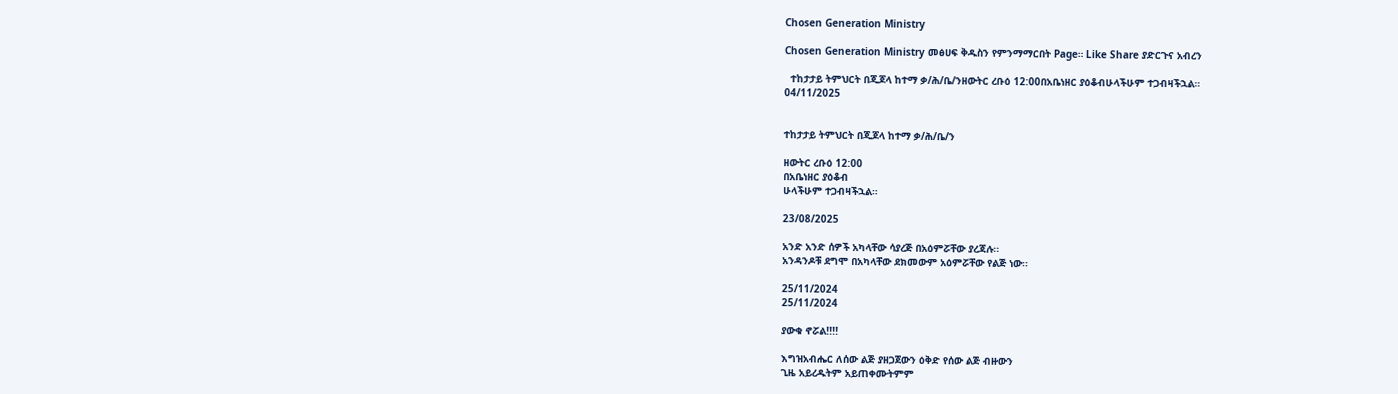Chosen Generation Ministry

Chosen Generation Ministry መፅሀፍ ቅዱስን የምንማማርበት Page። Like Share ያድርጉና አብረን

  ተከታታይ ትምህርት በጂጆላ ከተማ ቃ/ሕ/ቤ/ንዘውትር ረቡዕ 12:00በአቤነዘር ያዕቆብሁላችሁም ተጋብዛችኋል።
04/11/2025


ተከታታይ ትምህርት በጂጆላ ከተማ ቃ/ሕ/ቤ/ን

ዘውትር ረቡዕ 12:00
በአቤነዘር ያዕቆብ
ሁላችሁም ተጋብዛችኋል።

23/08/2025

አንድ አንድ ሰዎች አካላቸው ሳያረጅ በአዕምሯቸው ያረጃሉ፡፡
አንዳንዶቹ ደግሞ በአካላቸው ደክመውም አዕምሯቸው የልጅ ነው፡፡

25/11/2024
25/11/2024

ያውቁ ኖሯል!!!!

እግዝአብሔር ለሰው ልጅ ያዘጋጀውን ዕቅድ የሰው ልጅ ብዙውን
ጊዜ አይረዱትም አይጠቀሙትምም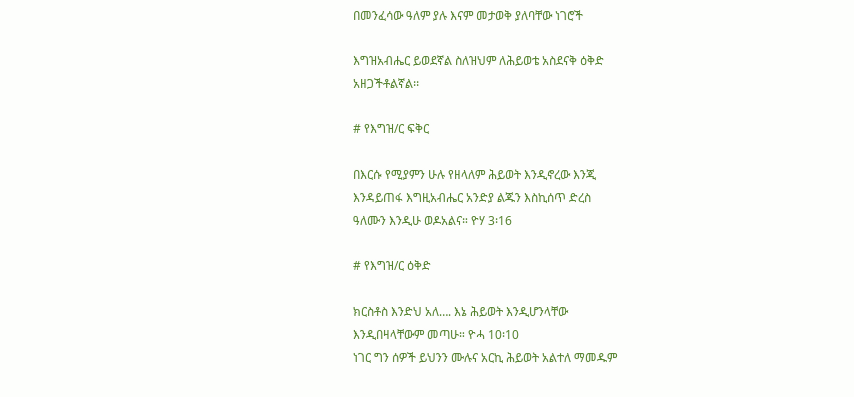በመንፈሳው ዓለም ያሉ እናም መታወቅ ያለባቸው ነገሮች

እግዝአብሔር ይወደኛል ስለዝህም ለሕይወቴ አስደናቅ ዕቅድ
አዘጋችቶልኛል፡፡

# የእግዝ/ር ፍቅር

በእርሱ የሚያምን ሁሉ የዘላለም ሕይወት እንዲኖረው እንጂ
እንዳይጠፋ እግዚአብሔር አንድያ ልጁን እስኪሰጥ ድረስ
ዓለሙን እንዲሁ ወዶአልና። ዮሃ 3፡16

# የእግዝ/ር ዕቅድ

ክርስቶስ እንድህ አለ…. እኔ ሕይወት እንዲሆንላቸው
እንዲበዛላቸውም መጣሁ። ዮሓ 10፡10
ነገር ግን ሰዎች ይህንን ሙሉና አርኪ ሕይወት አልተለ ማመዱም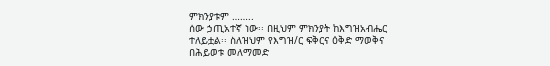ምክንያቱም ……..
ሰው ኃጢአተኛ ነው፡፡ በዚህም ምክንያት ከእግዝአብሔር
ተለይቷል፡፡ ስለዝህም የእግዝ/ር ፍቅርና ዕቅድ ማወቅና
በሕይወቱ መለማመድ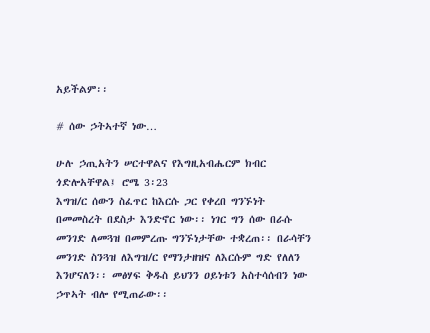አይችልም፡፡

# ሰው ኃትኣተኛ ነው…

ሁሉ ኃጢአትን ሠርተዋልና የእግዚአብሔርም ክብር
ጎድሎአቸዋል፤ ሮሜ 3፡23
እግዝ/ር ሰውን ስፈጥር ከእርሱ ጋር የቀረበ ግንኙነት
በመመስረት በደስታ እንድኖር ነው፡፡ ነገር ግን ሰው በራሱ
መንገድ ለመጓዝ በመምረጡ ግንኙነታቸው ተቋረጠ፡፡ በራሳቸን
መንገድ ስንጓዝ ለእግዝ/ር የማንታዘዝና ለእርሱም ግድ የለለን
እንሆናለን፡፡ መፅሃፍ ቅዱስ ይህንን ዐይነቱን አስተሳሰብን ነው
ኃጥኣት ብሎ የሚጠራው፡፡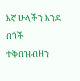እኛ ሁላችን እንደ በጎች ተቅበዝብዘን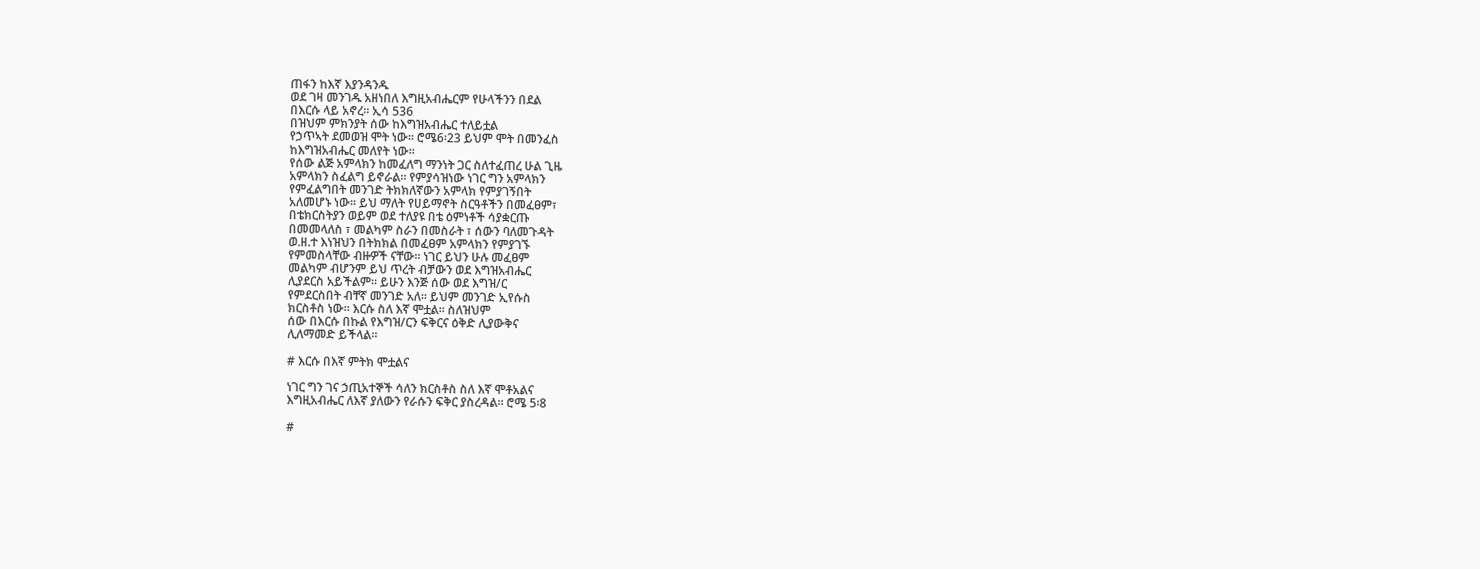ጠፋን ከእኛ እያንዳንዱ
ወደ ገዛ መንገዱ አዘነበለ እግዚአብሔርም የሁላችንን በደል
በእርሱ ላይ አኖረ። ኢሳ 536
በዝህም ምክንያት ሰው ከእግዝአብሔር ተለይቷል
የኃጥኣት ደመወዝ ሞት ነው፡፡ ሮሜ6፡23 ይህም ሞት በመንፈስ
ከእግዝአብሔር መለየት ነው፡፡
የሰው ልጅ አምላክን ከመፈለግ ማንነት ጋር ስለተፈጠረ ሁል ጊዜ
አምላክን ስፈልግ ይኖራል፡፡ የምያሳዝነው ነገር ግን አምላክን
የምፈልግበት መንገድ ትክክለኛውን አምላክ የምያገኝበት
አለመሆኑ ነው፡፡ ይህ ማለት የሀይማኖት ስርዓቶችን በመፈፀም፣
በቴክርስትያን ወይም ወደ ተለያዩ በቴ ዕምነቶች ሳያቋርጡ
በመመላለስ ፣ መልካም ስራን በመስራት ፣ ሰውን ባለመጉዳት
ወ.ዘ.ተ እነዝህን በትክክል በመፈፀም አምላክን የምያገኙ
የምመስላቸው ብዙዎች ናቸው፡፡ ነገር ይህን ሁሉ መፈፀም
መልካም ብሆንም ይህ ጥረት ብቻውን ወደ እግዝአብሔር
ሊያደርስ አይችልም፡፡ ይሁን እንጅ ሰው ወደ እግዝ/ር
የምደርስበት ብቸኛ መንገድ አለ፡፡ ይህም መንገድ ኢየሱስ
ክርስቶስ ነው፡፡ እርሱ ስለ እኛ ሞቷል፡፡ ስለዝህም
ሰው በእርሱ በኩል የእግዝ/ርን ፍቅርና ዕቅድ ሊያውቅና
ሊለማመድ ይችላል፡፡

# እርሱ በእኛ ምትክ ሞቷልና

ነገር ግን ገና ኃጢአተኞች ሳለን ክርስቶስ ስለ እኛ ሞቶአልና
እግዚአብሔር ለእኛ ያለውን የራሱን ፍቅር ያስረዳል። ሮሜ 5፡8

#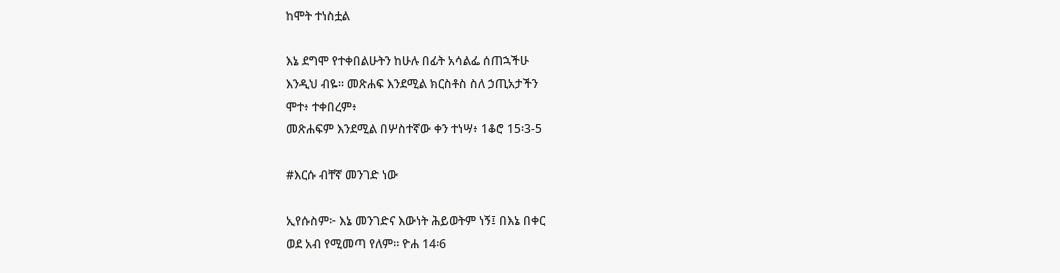ከሞት ተነስቷል

እኔ ደግሞ የተቀበልሁትን ከሁሉ በፊት አሳልፌ ሰጠኋችሁ
እንዲህ ብዬ። መጽሐፍ እንደሚል ክርስቶስ ስለ ኃጢአታችን
ሞተ፥ ተቀበረም፥
መጽሐፍም እንደሚል በሦስተኛው ቀን ተነሣ፥ 1ቆሮ 15፡3-5

#እርሱ ብቸኛ መንገድ ነው

ኢየሱስም፦ እኔ መንገድና እውነት ሕይወትም ነኝ፤ በእኔ በቀር
ወደ አብ የሚመጣ የለም። ዮሐ 14፡6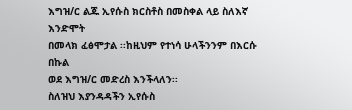እግዝ/ር ልጁ ኢየሱስ ክርስቶስ በመስቀል ላይ ስለእኛ እንድሞት
በመላክ ፈፅሞታል ፡፡ከዚህም የተነሳ ሁላችንንም በእርሱ በኩል
ወደ እግዝ/ር መድረስ እንችላለን፡፡
ስለዝህ እያንዳዳችን ኢየሱስ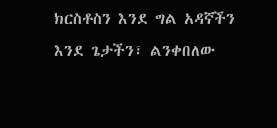ክርስቶስን እንደ ግል አዳኛችን
እንደ ጌታችን፣ ልንቀበለው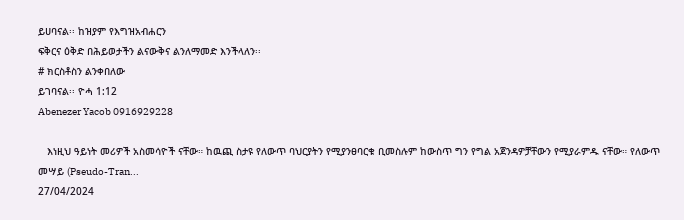ይሀባናል፡፡ ከዝያም የእግዝአብሐርን
ፍቅርና ዕቅድ በሕይወታችን ልናውቅና ልንለማመድ እንችላለን፡፡
# ክርስቶስን ልንቀበለው
ይገባናል፡፡ ዮሓ 1:12
Abenezer Yacob 0916929228

   እነዚህ ዓይነት መሪዎች አስመሳዮች ናቸው። ከዉጪ ስታዩ የለውጥ ባህርያትን የሚያንፀባርቁ ቢመስሉም ከውስጥ ግን የግል አጀንዳዎቻቸውን የሚያራምዱ ናቸው። የለውጥ መሣይ (Pseudo-Tran...
27/04/2024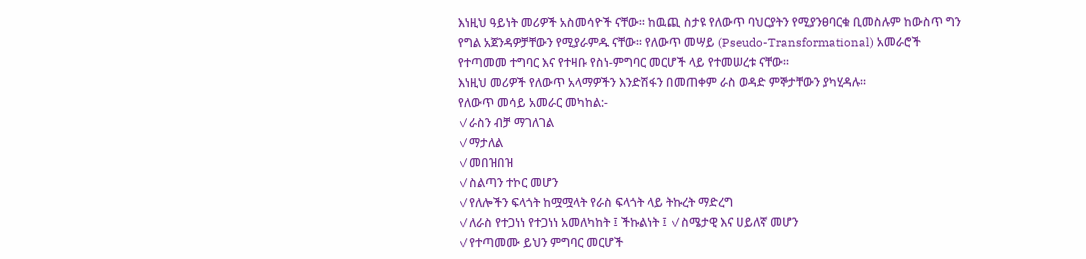እነዚህ ዓይነት መሪዎች አስመሳዮች ናቸው። ከዉጪ ስታዩ የለውጥ ባህርያትን የሚያንፀባርቁ ቢመስሉም ከውስጥ ግን የግል አጀንዳዎቻቸውን የሚያራምዱ ናቸው። የለውጥ መሣይ (Pseudo-Transformational) አመራሮች የተጣመመ ተግባር እና የተዛቡ የስነ-ምግባር መርሆች ላይ የተመሠረቱ ናቸው።
እነዚህ መሪዎች የለውጥ አላማዎችን እንድሽፋን በመጠቀም ራስ ወዳድ ምኞታቸውን ያካሂዳሉ።
የለውጥ መሳይ አመራር መካከል:-
✓ራስን ብቻ ማገለገል
✓ማታለል
✓መበዝበዝ
✓ስልጣን ተኮር መሆን
✓የለሎችን ፍላጎት ከሟሟላት የራስ ፍላጎት ላይ ትኩረት ማድረግ
✓ለራስ የተጋነነ የተጋነነ አመለካከት ፤ ችኩልነት ፤ ✓ስሜታዊ እና ሀይለኛ መሆን
✓የተጣመሙ ይህን ምግባር መርሆች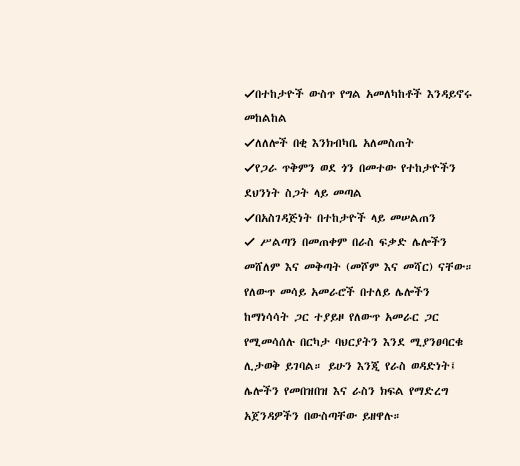✓በተከታዮች ውስጥ የግል አመለካከቶች እንዳይኖሩ መከልከል
✓ለለሎች በቂ እንክብካቤ አለመስጠት
✓የጋራ ጥቅምን ወደ ጎን በመተው የተከታዮችን ደህንነት ስጋት ላይ መጣል
✓በአስገዳጅነት በተከታዮች ላይ መሠልጠን
✓ ሥልጣን በመጠቀም በራስ ፍቃድ ሌሎችን መሸለም እና መቅጣት (መሾም እና መሻር) ናቸው።
የለውጥ መሳይ አመራሮች በተለይ ሌሎችን ከማነሳሳት ጋር ተያይዞ የለውጥ አመራር ጋር የሚመሳሰሉ በርካታ ባህርያትን እንደ ሚያንፀባርቁ ሊታወቅ ይገባል። ይሁን እንጂ የራስ ወዳድነት፤ ሌሎችን የመበዝበዝ እና ራስን ክፍል የማድረግ አጀንዳዎችን በውስጣቸው ይዘዋሉ።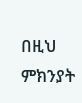በዚህ ምክንያት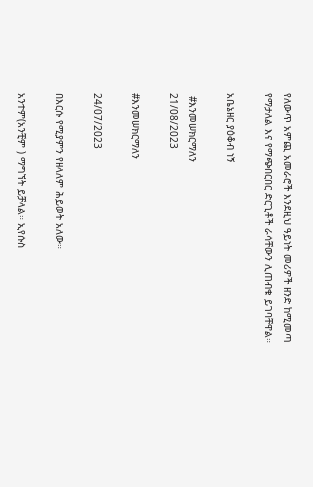የለውጥ አምጪ አመራሮች እንደዚህ ዓይነት መሪዎች ዘንድ ከሚመጣ የማታለል እና የማጭበርበር ድርጊቶች ራሳቸውን ሊጠብቁ ይገባቸዋል።

አቤኔዘር ያዕቆብ ነኝ

 #እንመሠክርማለን
21/08/2023

#እንመሠክርማለን

24/07/2023

በእርሱ የሚያምን የዘላለም ሕይወት አለው።

አንተም(አንቺም ) ማግኘት ይቻላል። ኢየሱስ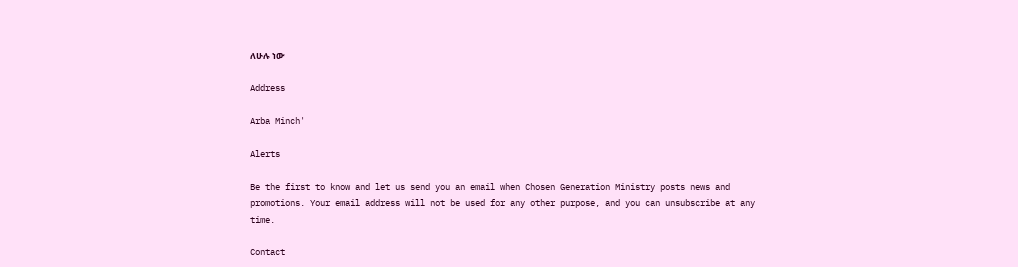ለሁሉ ነው

Address

Arba Minch'

Alerts

Be the first to know and let us send you an email when Chosen Generation Ministry posts news and promotions. Your email address will not be used for any other purpose, and you can unsubscribe at any time.

Contact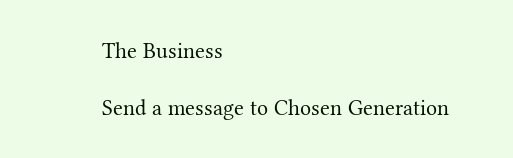The Business

Send a message to Chosen Generation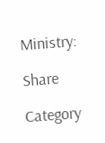Ministry:

Share

Category